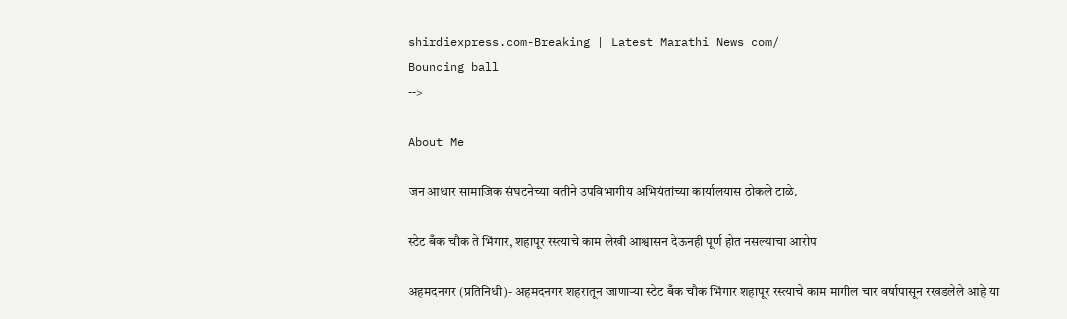shirdiexpress.com-Breaking | Latest Marathi News com/
Bouncing ball
-->

About Me

जन आधार सामाजिक संघटनेच्या वतीने उपविभागीय अभियंतांच्या कार्यालयास ठोकले टाळे.

स्टेट बँक चौक ते भिंगार, शहापूर रस्त्याचे काम लेखी आश्वासन देऊनही पूर्ण होत नसल्याचा आरोप

अहमदनगर (प्रतिनिधी)- अहमदनगर शहरातून जाणाऱ्या स्टेट बँक चौक भिंगार शहापूर रस्त्याचे काम मागील चार वर्षापासून रखडलेले आहे या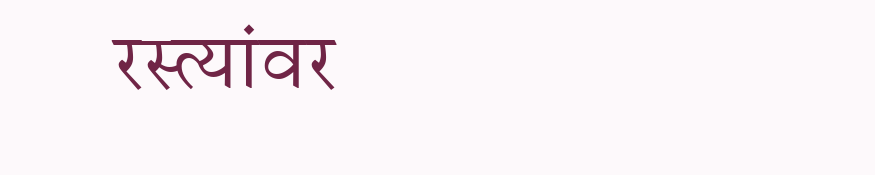रस्त्यांवर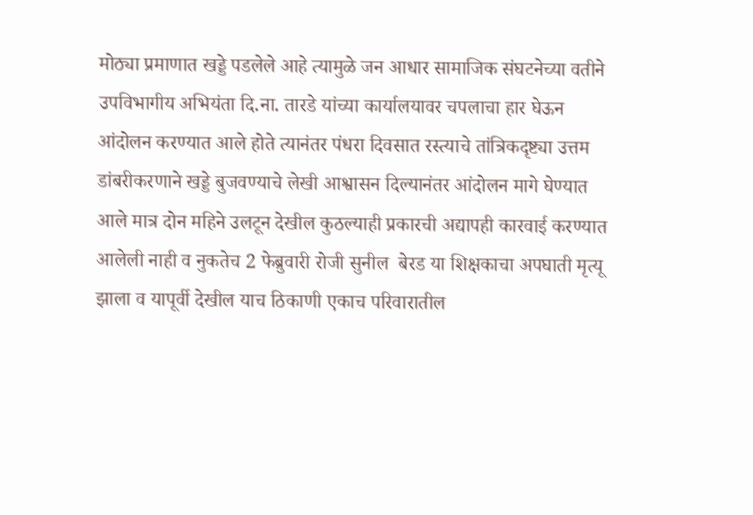मोठ्या प्रमाणात खड्डे पडलेले आहे त्यामुळे जन आधार सामाजिक संघटनेच्या वतीने उपविभागीय अभियंता दि.ना. तारडे यांच्या कार्यालयावर चपलाचा हार घेऊन आंदोलन करण्यात आले होते त्यानंतर पंधरा दिवसात रस्त्याचे तांत्रिकदृष्ट्या उत्तम डांबरीकरणाने खड्डे बुजवण्याचे लेखी आश्वासन दिल्यानंतर आंदोलन मागे घेण्यात आले मात्र दोन महिने उलटून देखील कुठल्याही प्रकारची अद्यापही कारवाई करण्यात आलेली नाही व नुकतेच 2 फेब्रुवारी रोजी सुनील  बेरड या शिक्षकाचा अपघाती मृत्यू झाला व यापूर्वी देखील याच ठिकाणी एकाच परिवारातील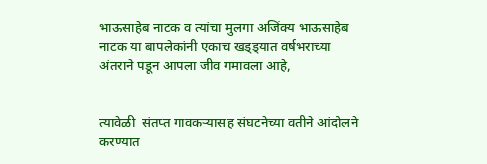भाऊसाहेब नाटक व त्यांचा मुलगा अजिंक्य भाऊसाहेब नाटक या बापलेकांनी एकाच खड्ड्यात वर्षभराच्या अंतराने पडून आपला जीव गमावला आहे,


त्यावेळी  संतप्त गावकऱ्यासह संघटनेच्या वतीने आंदोलने करण्यात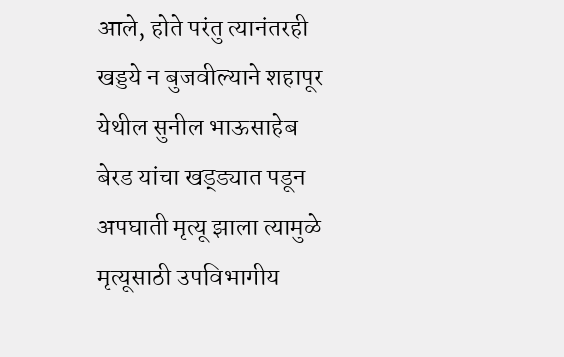आले, होते परंतु त्यानंतरही खड्डये न बुजवील्याने शहापूर येथील सुनील भाऊसाहेब बेरड यांचा खड्ड्यात पडून अपघाती मृत्यू झाला त्यामुळे मृत्यूसाठी उपविभागीय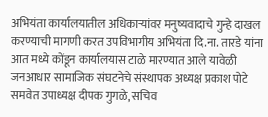अभियंता कार्यालयातील अधिकाऱ्यांवर मनुष्यवादाचे गुन्हे दाखल करण्याची मागणी करत उपविभागीय अभियंता दि.ना. तारडे यांना आत मध्ये कोंडून कार्यालयास टाळे मारण्यात आले यावेळी जनआधार सामाजिक संघटनेचे संस्थापक अध्यक्ष प्रकाश पोटे समवेत उपाध्यक्ष दीपक गुगळे, सचिव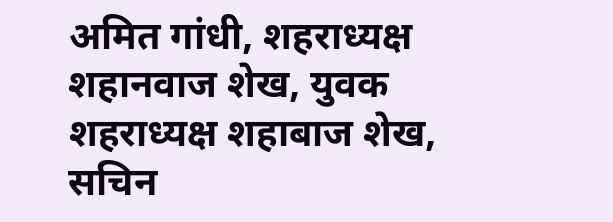अमित गांधी, शहराध्यक्ष शहानवाज शेख, युवक शहराध्यक्ष शहाबाज शेख, सचिन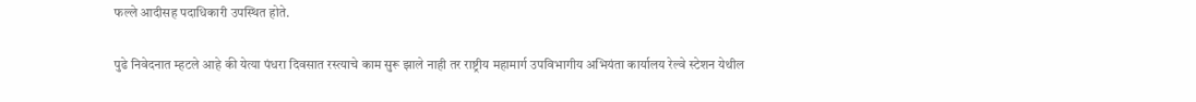फल्ले आदीसह पदाधिकारी उपस्थित होते.

पुढे निवेदनात म्हटले आहे की येत्या पंधरा दिवसात रस्त्याचे काम सुरू झाले नाही तर राष्ट्रीय महामार्ग उपविभागीय अभियंता कार्यालय रेल्वे स्टेशन येथील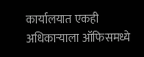कार्यालयात एकही अधिकाऱ्याला ऑफिसमध्ये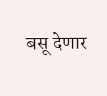बसू देणार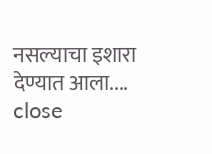नसल्याचा इशारा देण्यात आला....
close